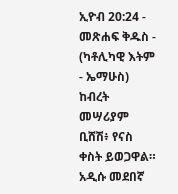ኢዮብ 20:24 - መጽሐፍ ቅዱስ - (ካቶሊካዊ እትም - ኤማሁስ) ከብረት መሣሪያም ቢሸሽ፥ የናስ ቀስት ይወጋዋል። አዲሱ መደበኛ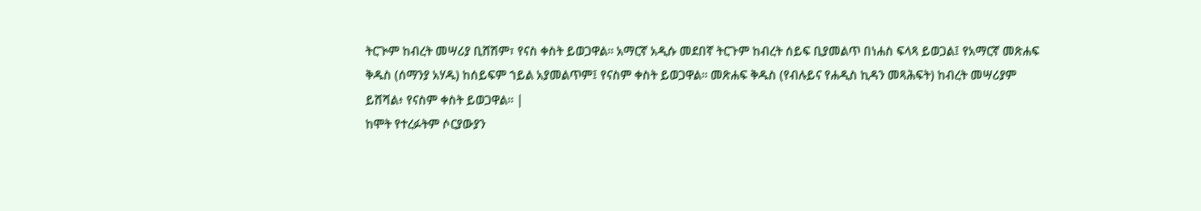ትርጒም ከብረት መሣሪያ ቢሸሽም፣ የናስ ቀስት ይወጋዋል። አማርኛ አዲሱ መደበኛ ትርጉም ከብረት ሰይፍ ቢያመልጥ በነሐስ ፍላጻ ይወጋል፤ የአማርኛ መጽሐፍ ቅዱስ (ሰማንያ አሃዱ) ከሰይፍም ኀይል አያመልጥም፤ የናስም ቀስት ይወጋዋል። መጽሐፍ ቅዱስ (የብሉይና የሐዲስ ኪዳን መጻሕፍት) ከብረት መሣሪያም ይሸሻል፥ የናስም ቀስት ይወጋዋል። |
ከሞት የተረፉትም ሶርያውያን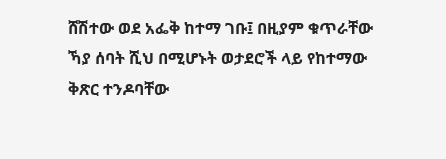ሸሽተው ወደ አፌቅ ከተማ ገቡ፤ በዚያም ቁጥራቸው ኻያ ሰባት ሺህ በሚሆኑት ወታደሮች ላይ የከተማው ቅጽር ተንዶባቸው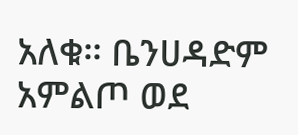አለቁ። ቤንሀዳድም አምልጦ ወደ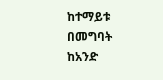ከተማይቱ በመግባት ከአንድ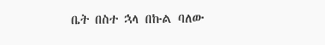ቤት በስተ ኋላ በኩል ባለው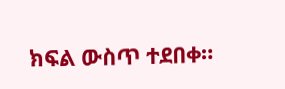ክፍል ውስጥ ተደበቀ።